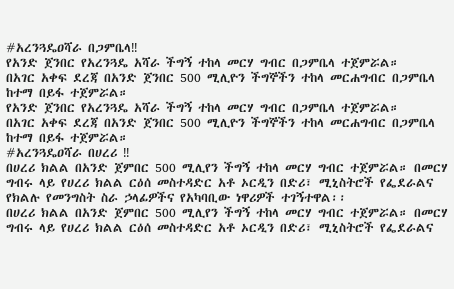#አረንጓዴዐሻራ በጋምቤላ‼
የአንድ ጀንበር የአረንጓዴ አሻራ ችግኝ ተከላ መርሃ ግብር በጋምቤላ ተጀምሯል።
በአገር አቀፍ ደረጃ በአንድ ጀንበር 500 ሚሊዮን ችግኞችን ተከላ መርሐግብር በጋምቤላ ከተማ በይፋ ተጀምሯል።
የአንድ ጀንበር የአረንጓዴ አሻራ ችግኝ ተከላ መርሃ ግብር በጋምቤላ ተጀምሯል።
በአገር አቀፍ ደረጃ በአንድ ጀንበር 500 ሚሊዮን ችግኞችን ተከላ መርሐግብር በጋምቤላ ከተማ በይፋ ተጀምሯል።
#አረንጓዴዐሻራ በሀረሪ ‼
በሀረሪ ክልል በአንድ ጀምበር 500 ሚሊየን ችግኝ ተከላ መርሃ ግብር ተጀምሯል። በመርሃ ግብሩ ላይ የሀረሪ ክልል ርዕሰ መስተዳድር አቶ ኦርዲን በድሪ፣ ሚኒስትሮች የፌደራልና የክልሉ የመንግስት ስራ ኃላፊዎችና የአካባቢው ነዋሪዎች ተገኝተዋል፡፡
በሀረሪ ክልል በአንድ ጀምበር 500 ሚሊየን ችግኝ ተከላ መርሃ ግብር ተጀምሯል። በመርሃ ግብሩ ላይ የሀረሪ ክልል ርዕሰ መስተዳድር አቶ ኦርዲን በድሪ፣ ሚኒስትሮች የፌደራልና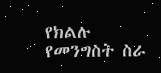የክልሉ የመንግስት ስራ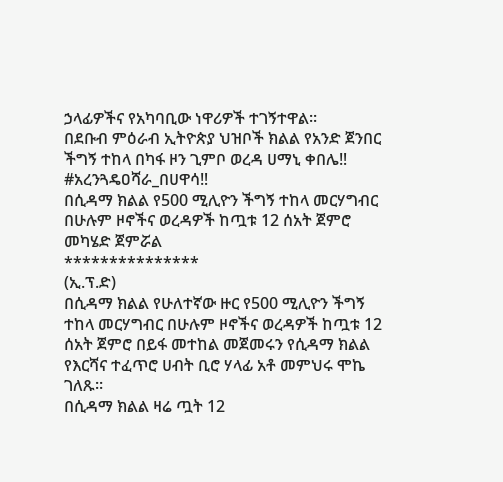ኃላፊዎችና የአካባቢው ነዋሪዎች ተገኝተዋል፡፡
በደቡብ ምዕራብ ኢትዮጵያ ህዝቦች ክልል የአንድ ጀንበር ችግኝ ተከላ በካፋ ዞን ጊምቦ ወረዳ ሀማኒ ቀበሌ‼
#አረንጓዴዐሻራ_በሀዋሳ‼
በሲዳማ ክልል የ500 ሚሊዮን ችግኝ ተከላ መርሃግብር በሁሉም ዞኖችና ወረዳዎች ከጧቱ 12 ሰአት ጀምሮ መካሄድ ጀምሯል
***************
(ኢ.ፕ.ድ)
በሲዳማ ክልል የሁለተኛው ዙር የ500 ሚሊዮን ችግኝ ተከላ መርሃግብር በሁሉም ዞኖችና ወረዳዎች ከጧቱ 12 ሰአት ጀምሮ በይፋ መተከል መጀመሩን የሲዳማ ክልል የእርሻና ተፈጥሮ ሀብት ቢሮ ሃላፊ አቶ መምህሩ ሞኬ ገለጹ።
በሲዳማ ክልል ዛሬ ጧት 12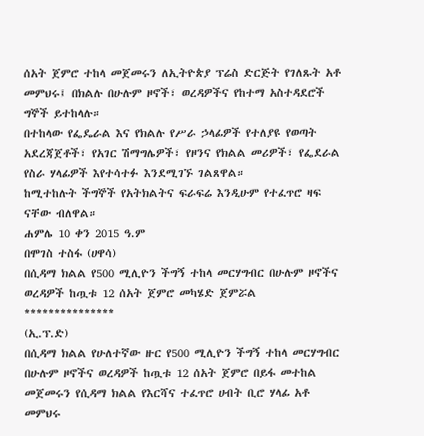ሰአት ጀምሮ ተከላ መጀመሩን ለኢትዮጵያ ፕሬስ ድርጅት የገለጹት አቶ መምህሩ፤ በክልሉ በሁሉም ዞኖች፣ ወረዳዎችና የከተማ አስተዳደሮች ግኞች ይተከላሉ።
በተከላው የፌዴራል እና የክልሉ የሥራ ኃላፊዎች የተለያዩ የወጣት አደረጃጀቶች፣ የአገር ሽማግሌዎች፣ የዞንና የክልል መሪዎች፣ የፌደራል የስራ ሃላፊዎች እየተሳተፉ እንደሚገኙ ገልጸዋል።
ከሚተከሉት ችግኞች የአትክልትና ፍራፍሬ እንዲሁም የተፈጥሮ ዛፍ ናቸው ብለዋል።
ሐምሌ 10 ቀን 2015 ዓ.ም
በሞገስ ተስፋ (ሀዋሳ)
በሲዳማ ክልል የ500 ሚሊዮን ችግኝ ተከላ መርሃግብር በሁሉም ዞኖችና ወረዳዎች ከጧቱ 12 ሰአት ጀምሮ መካሄድ ጀምሯል
***************
(ኢ.ፕ.ድ)
በሲዳማ ክልል የሁለተኛው ዙር የ500 ሚሊዮን ችግኝ ተከላ መርሃግብር በሁሉም ዞኖችና ወረዳዎች ከጧቱ 12 ሰአት ጀምሮ በይፋ መተከል መጀመሩን የሲዳማ ክልል የእርሻና ተፈጥሮ ሀብት ቢሮ ሃላፊ አቶ መምህሩ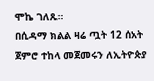ሞኬ ገለጹ።
በሲዳማ ክልል ዛሬ ጧት 12 ሰአት ጀምሮ ተከላ መጀመሩን ለኢትዮጵያ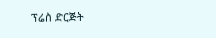ፕሬስ ድርጅት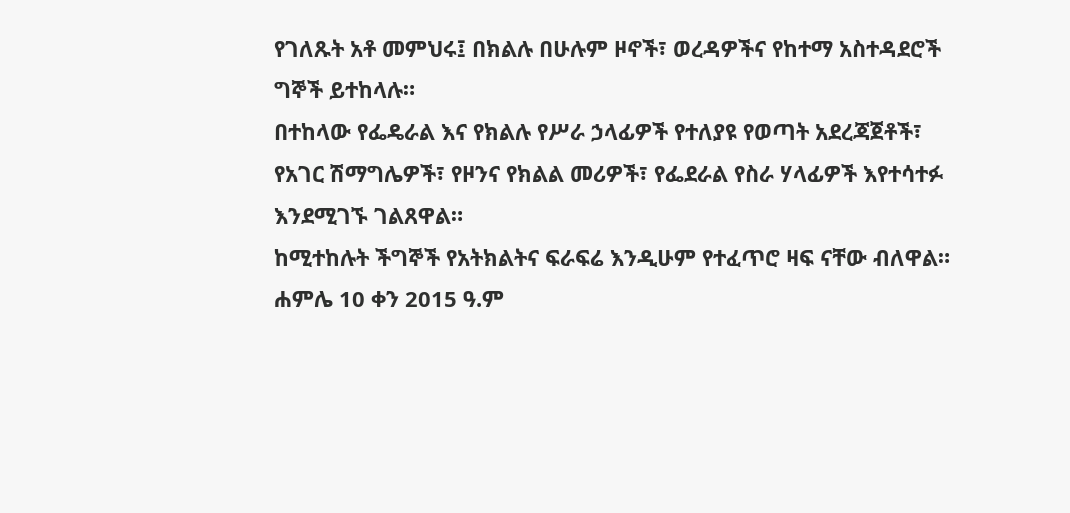የገለጹት አቶ መምህሩ፤ በክልሉ በሁሉም ዞኖች፣ ወረዳዎችና የከተማ አስተዳደሮች ግኞች ይተከላሉ።
በተከላው የፌዴራል እና የክልሉ የሥራ ኃላፊዎች የተለያዩ የወጣት አደረጃጀቶች፣ የአገር ሽማግሌዎች፣ የዞንና የክልል መሪዎች፣ የፌደራል የስራ ሃላፊዎች እየተሳተፉ እንደሚገኙ ገልጸዋል።
ከሚተከሉት ችግኞች የአትክልትና ፍራፍሬ እንዲሁም የተፈጥሮ ዛፍ ናቸው ብለዋል።
ሐምሌ 10 ቀን 2015 ዓ.ም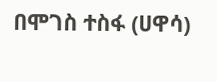በሞገስ ተስፋ (ሀዋሳ)